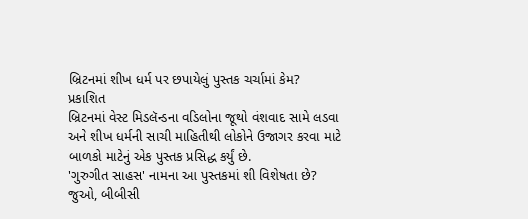બ્રિટનમાં શીખ ધર્મ પર છપાયેલું પુસ્તક ચર્ચામાં કેમ?
પ્રકાશિત
બ્રિટનમાં વેસ્ટ મિડલૅન્ડના વડિલોના જૂથો વંશવાદ સામે લડવા અને શીખ ધર્મની સાચી માહિતીથી લોકોને ઉજાગર કરવા માટે બાળકો માટેનું એક પુસ્તક પ્રસિદ્ધ કર્યું છે.
'ગુરુગીત સાહસ' નામના આ પુસ્તકમાં શી વિશેષતા છે?
જુઓ, બીબીસી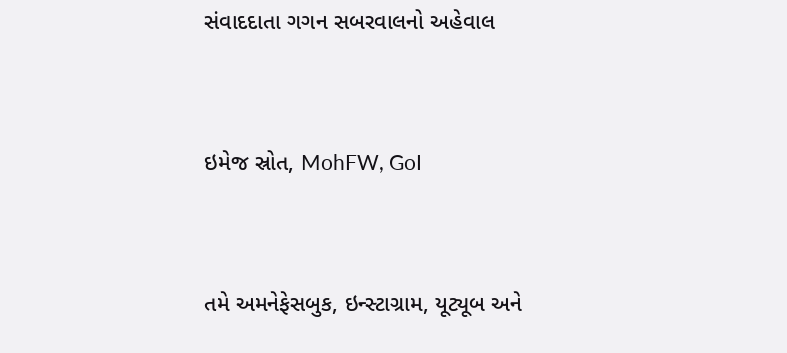સંવાદદાતા ગગન સબરવાલનો અહેવાલ


ઇમેજ સ્રોત, MohFW, GoI


તમે અમનેફેસબુક, ઇન્સ્ટાગ્રામ, યૂટ્યૂબ અને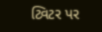ટ્વિટર પર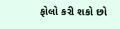ફોલો કરી શકો છો